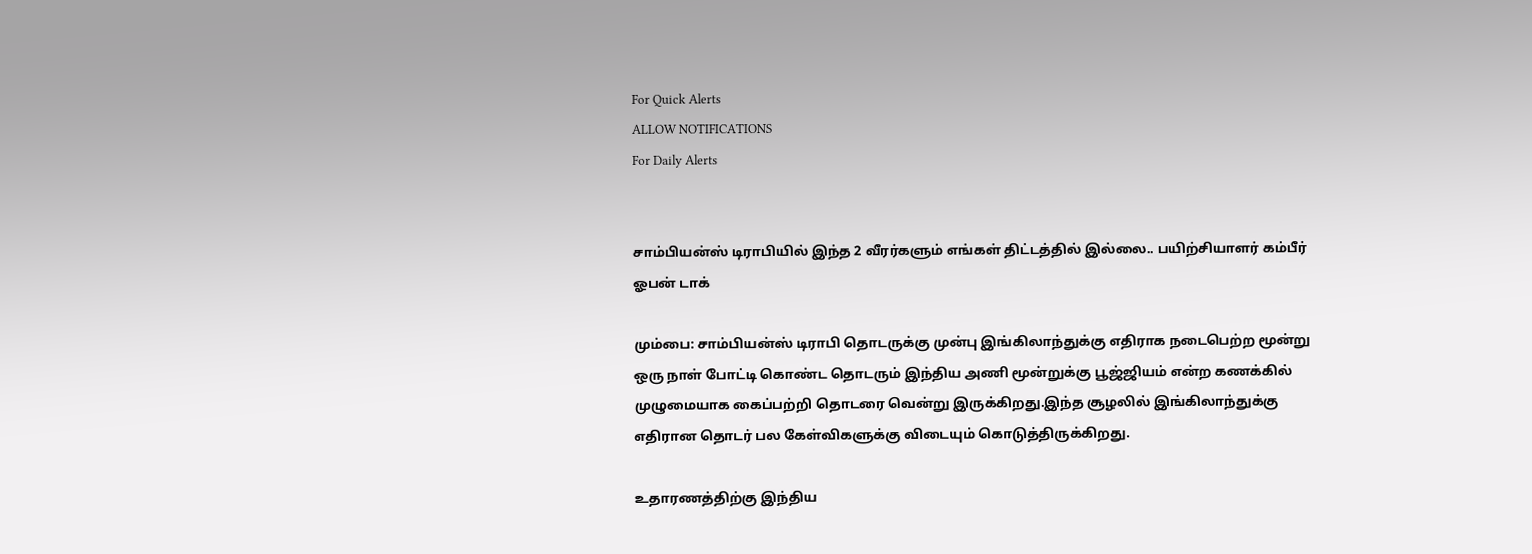For Quick Alerts
ALLOW NOTIFICATIONS
For Daily Alerts


சாம்பியன்ஸ் டிராபியில் இந்த 2 வீரர்களும் எங்கள் திட்டத்தில் இல்லை.. பயிற்சியாளர் கம்பீர் ஓபன் டாக்

மும்பை: சாம்பியன்ஸ் டிராபி தொடருக்கு முன்பு இங்கிலாந்துக்கு எதிராக நடைபெற்ற மூன்று ஒரு நாள் போட்டி கொண்ட தொடரும் இந்திய அணி மூன்றுக்கு பூஜ்ஜியம் என்ற கணக்கில் முழுமையாக கைப்பற்றி தொடரை வென்று இருக்கிறது.இந்த சூழலில் இங்கிலாந்துக்கு எதிரான தொடர் பல கேள்விகளுக்கு விடையும் கொடுத்திருக்கிறது.

உதாரணத்திற்கு இந்திய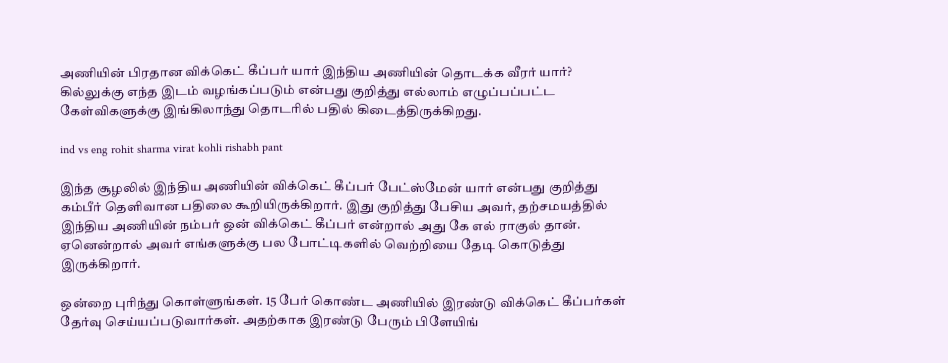அணியின் பிரதான விக்கெட் கீப்பர் யார் இந்திய அணியின் தொடக்க வீரர் யார்? கில்லுக்கு எந்த இடம் வழங்கப்படும் என்பது குறித்து எல்லாம் எழுப்பப்பட்ட கேள்விகளுக்கு இங்கிலாந்து தொடரில் பதில் கிடைத்திருக்கிறது.

ind vs eng rohit sharma virat kohli rishabh pant

இந்த சூழலில் இந்திய அணியின் விக்கெட் கீப்பர் பேட்ஸ்மேன் யார் என்பது குறித்து கம்பீர் தெளிவான பதிலை கூறியிருக்கிறார். இது குறித்து பேசிய அவர், தற்சமயத்தில் இந்திய அணியின் நம்பர் ஒன் விக்கெட் கீப்பர் என்றால் அது கே எல் ராகுல் தான். ஏனென்றால் அவர் எங்களுக்கு பல போட்டிகளில் வெற்றியை தேடி கொடுத்து இருக்கிறார்.

ஒன்றை புரிந்து கொள்ளுங்கள். 15 பேர் கொண்ட அணியில் இரண்டு விக்கெட் கீப்பர்கள் தேர்வு செய்யப்படுவார்கள். அதற்காக இரண்டு பேரும் பிளேயிங்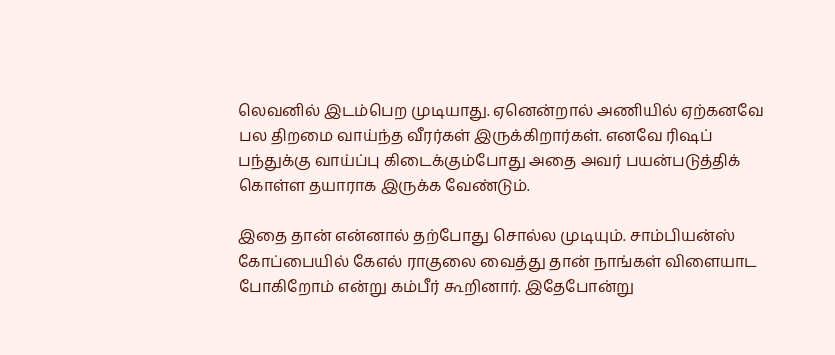லெவனில் இடம்பெற முடியாது. ஏனென்றால் அணியில் ஏற்கனவே பல திறமை வாய்ந்த வீரர்கள் இருக்கிறார்கள். எனவே ரிஷப் பந்துக்கு வாய்ப்பு கிடைக்கும்போது அதை அவர் பயன்படுத்திக் கொள்ள தயாராக இருக்க வேண்டும்.

இதை தான் என்னால் தற்போது சொல்ல முடியும். சாம்பியன்ஸ் கோப்பையில் கேஎல் ராகுலை வைத்து தான் நாங்கள் விளையாட போகிறோம் என்று கம்பீர் கூறினார். இதேபோன்று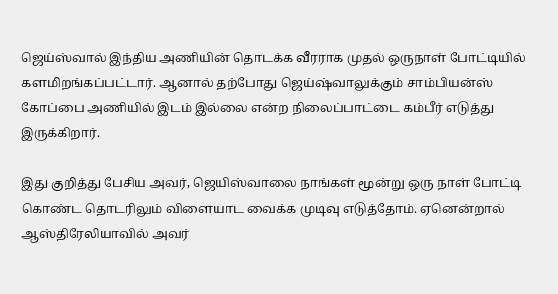ஜெய்ஸ்வால் இந்திய அணியின் தொடக்க வீரராக முதல் ஒருநாள் போட்டியில் களமிறங்கப்பட்டார். ஆனால் தற்போது ஜெய்ஷ்வாலுக்கும் சாம்பியன்ஸ் கோப்பை அணியில் இடம் இல்லை என்ற நிலைப்பாட்டை கம்பீர் எடுத்து இருக்கிறார்.

இது குறித்து பேசிய அவர், ஜெயிஸ்வாலை நாங்கள் மூன்று ஒரு நாள் போட்டி கொண்ட தொடரிலும் விளையாட வைக்க முடிவு எடுத்தோம். ஏனென்றால் ஆஸ்திரேலியாவில் அவர்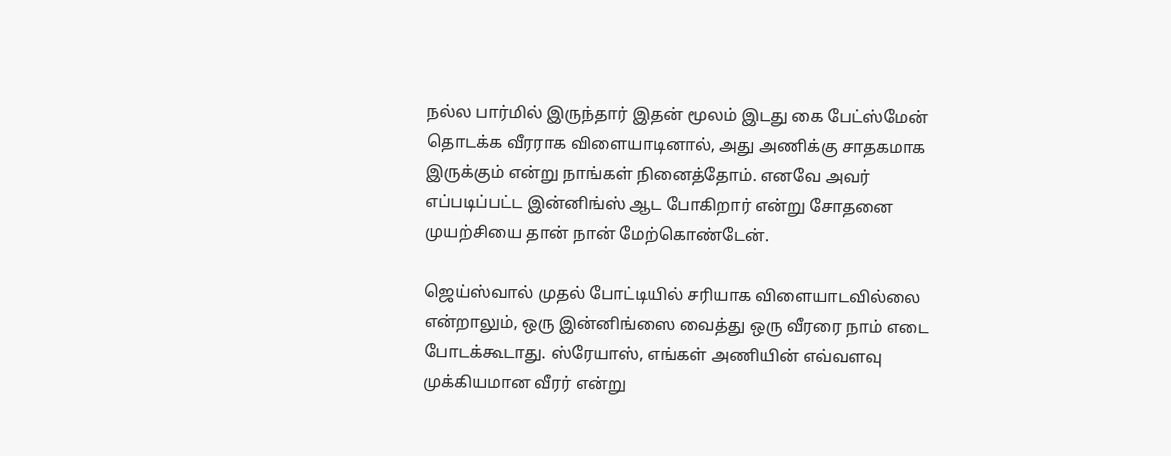நல்ல பார்மில் இருந்தார் இதன் மூலம் இடது கை பேட்ஸ்மேன் தொடக்க வீரராக விளையாடினால், அது அணிக்கு சாதகமாக இருக்கும் என்று நாங்கள் நினைத்தோம். எனவே அவர் எப்படிப்பட்ட இன்னிங்ஸ் ஆட போகிறார் என்று சோதனை முயற்சியை தான் நான் மேற்கொண்டேன்.

ஜெய்ஸ்வால் முதல் போட்டியில் சரியாக விளையாடவில்லை என்றாலும், ஒரு இன்னிங்ஸை வைத்து ஒரு வீரரை நாம் எடை போடக்கூடாது. ஸ்ரேயாஸ், எங்கள் அணியின் எவ்வளவு முக்கியமான வீரர் என்று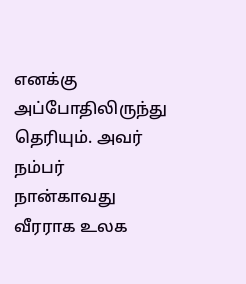எனக்கு அப்போதிலிருந்து தெரியும். அவர் நம்பர் நான்காவது வீரராக உலக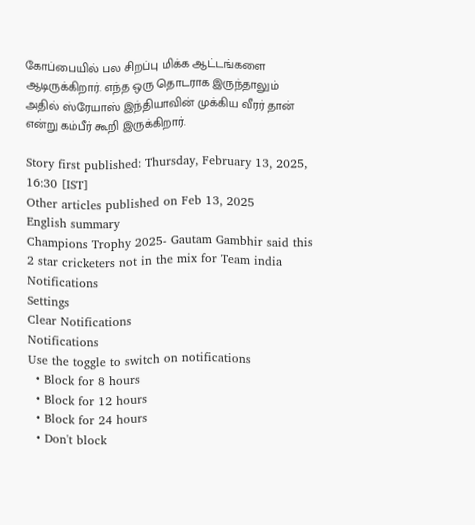கோப்பையில் பல சிறப்பு மிக்க ஆட்டங்களை ஆடிருக்கிறார். எந்த ஒரு தொடராக இருந்தாலும் அதில் ஸ்ரேயாஸ் இந்தியாவின் முக்கிய வீரர் தான் என்று கம்பீர் கூறி இருக்கிறார்.

Story first published: Thursday, February 13, 2025, 16:30 [IST]
Other articles published on Feb 13, 2025
English summary
Champions Trophy 2025- Gautam Gambhir said this 2 star cricketers not in the mix for Team india
Notifications
Settings
Clear Notifications
Notifications
Use the toggle to switch on notifications
  • Block for 8 hours
  • Block for 12 hours
  • Block for 24 hours
  • Don't block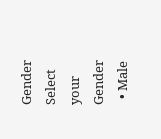Gender
Select your Gender
  • Male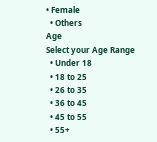• Female
  • Others
Age
Select your Age Range
  • Under 18
  • 18 to 25
  • 26 to 35
  • 36 to 45
  • 45 to 55
  • 55+